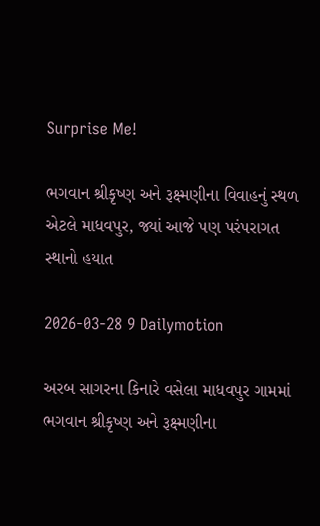Surprise Me!

ભગવાન શ્રીકૃષ્ણ અને રૂક્ષ્મણીના વિવાહનું સ્થળ એટલે માધવપુર, જ્યાં આજે પણ પરંપરાગત સ્થાનો હયાત

2026-03-28 9 Dailymotion

અરબ સાગરના કિનારે વસેલા માધવપુર ગામમાં ભગવાન શ્રીકૃષ્ણ અને રૂક્ષ્મણીના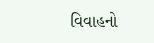વિવાહનો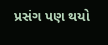પ્રસંગ પણ થયો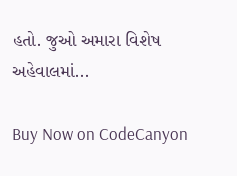હતો. જુઓ અમારા વિશેષ અહેવાલમાં...

Buy Now on CodeCanyon